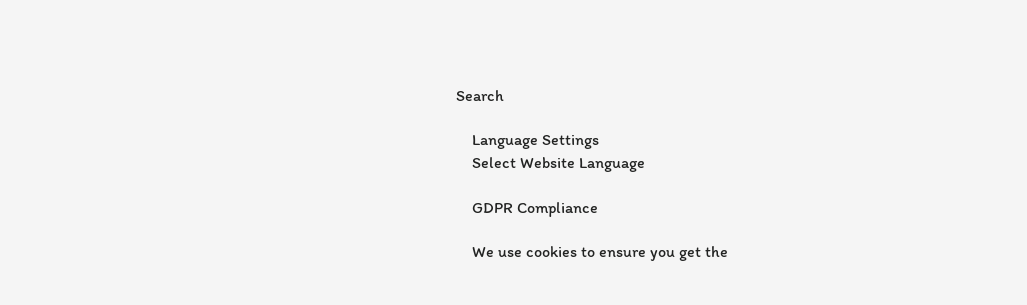Search

    Language Settings
    Select Website Language

    GDPR Compliance

    We use cookies to ensure you get the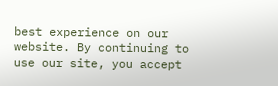best experience on our website. By continuing to use our site, you accept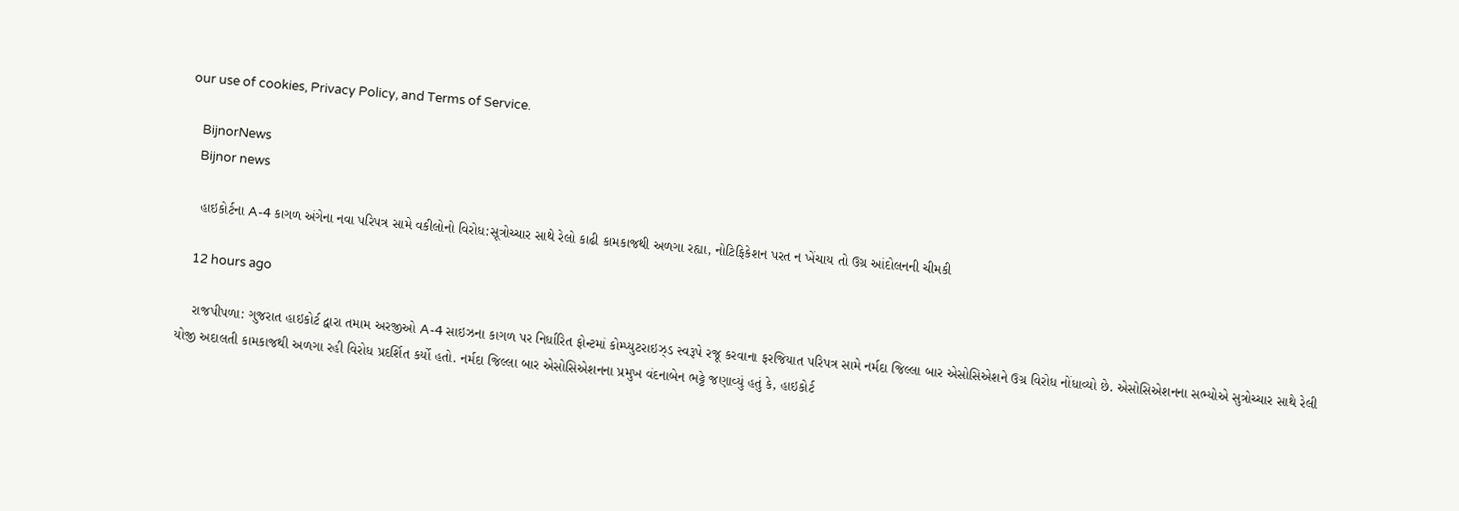our use of cookies, Privacy Policy, and Terms of Service.

    BijnorNews
    Bijnor news

    હાઇકોર્ટના A-4 કાગળ અંગેના નવા પરિપત્ર સામે વકીલોનો વિરોધ:સૂત્રોચ્ચાર સાથે રેલો કાઢી કામકાજથી અળગા રહ્યા, નોટિફિકેશન પરત ન ખેંચાય તો ઉગ્ર આંદોલનની ચીમકી

    12 hours ago

    રાજપીપળા: ગુજરાત હાઇકોર્ટ દ્વારા તમામ અરજીઓ A-4 સાઇઝના કાગળ પર નિર્ધારિત ફોન્ટમાં કોમ્પ્યુટરાઇઝ્ડ સ્વરૂપે રજૂ કરવાના ફરજિયાત પરિપત્ર સામે નર્મદા જિલ્લા બાર એસોસિએશને ઉગ્ર વિરોધ નોંધાવ્યો છે. એસોસિએશનના સભ્યોએ સુત્રોચ્ચાર સાથે રેલી યોજી અદાલતી કામકાજથી અળગા રહી વિરોધ પ્રદર્શિત કર્યો હતો. નર્મદા જિલ્લા બાર એસોસિએશનના પ્રમુખ વંદનાબેન ભટ્ટે જણાવ્યું હતું કે, હાઇકોર્ટ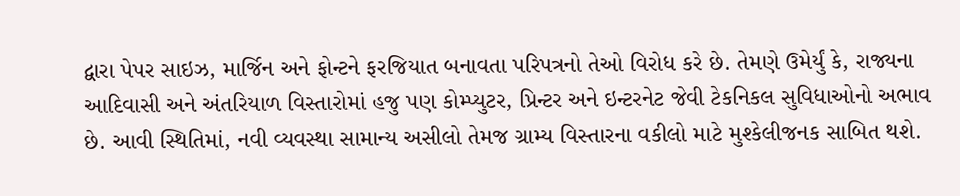દ્વારા પેપર સાઇઝ, માર્જિન અને ફોન્ટને ફરજિયાત બનાવતા પરિપત્રનો તેઓ વિરોધ કરે છે. તેમણે ઉમેર્યું કે, રાજ્યના આદિવાસી અને અંતરિયાળ વિસ્તારોમાં હજુ પણ કોમ્પ્યુટર, પ્રિન્ટર અને ઇન્ટરનેટ જેવી ટેકનિકલ સુવિધાઓનો અભાવ છે. આવી સ્થિતિમાં, નવી વ્યવસ્થા સામાન્ય અસીલો તેમજ ગ્રામ્ય વિસ્તારના વકીલો માટે મુશ્કેલીજનક સાબિત થશે.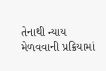તેનાથી ન્યાય મેળવવાની પ્રક્રિયામાં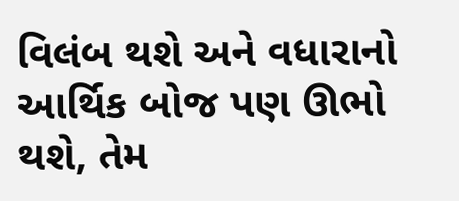વિલંબ થશે અને વધારાનો આર્થિક બોજ પણ ઊભો થશે, તેમ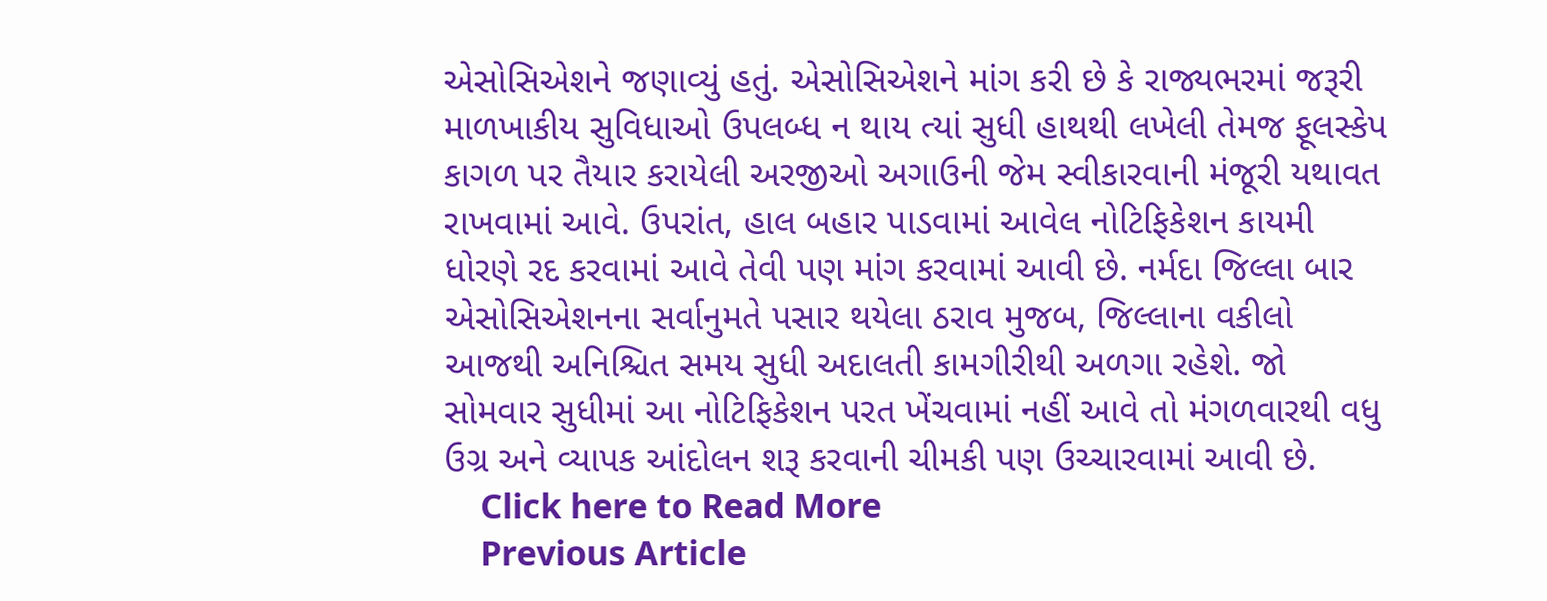એસોસિએશને જણાવ્યું હતું. એસોસિએશને માંગ કરી છે કે રાજ્યભરમાં જરૂરી માળખાકીય સુવિધાઓ ઉપલબ્ધ ન થાય ત્યાં સુધી હાથથી લખેલી તેમજ ફૂલસ્કેપ કાગળ પર તૈયાર કરાયેલી અરજીઓ અગાઉની જેમ સ્વીકારવાની મંજૂરી યથાવત રાખવામાં આવે. ઉપરાંત, હાલ બહાર પાડવામાં આવેલ નોટિફિકેશન કાયમી ધોરણે રદ કરવામાં આવે તેવી પણ માંગ કરવામાં આવી છે. નર્મદા જિલ્લા બાર એસોસિએશનના સર્વાનુમતે પસાર થયેલા ઠરાવ મુજબ, જિલ્લાના વકીલો આજથી અનિશ્ચિત સમય સુધી અદાલતી કામગીરીથી અળગા રહેશે. જો સોમવાર સુધીમાં આ નોટિફિકેશન પરત ખેંચવામાં નહીં આવે તો મંગળવારથી વધુ ઉગ્ર અને વ્યાપક આંદોલન શરૂ કરવાની ચીમકી પણ ઉચ્ચારવામાં આવી છે.
    Click here to Read More
    Previous Article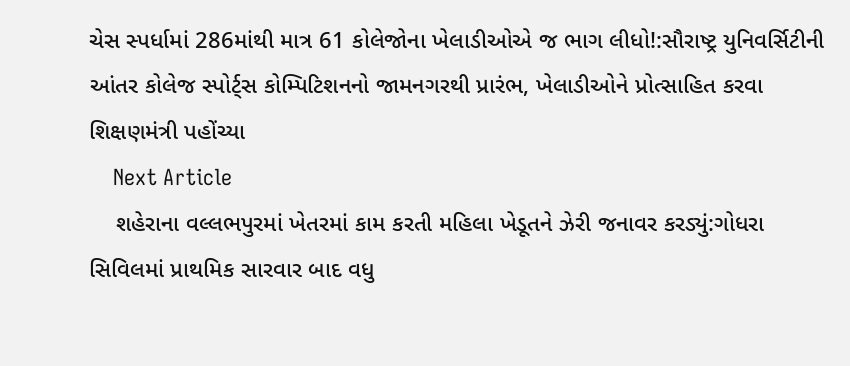ચેસ સ્પર્ધામાં 286માંથી માત્ર 61 કોલેજોના ખેલાડીઓએ જ ભાગ લીધો!:સૌરાષ્ટ્ર યુનિવર્સિટીની આંતર કોલેજ સ્પોર્ટ્સ કોમ્પિટિશનનો જામનગરથી પ્રારંભ, ખેલાડીઓને પ્રોત્સાહિત કરવા શિક્ષણમંત્રી પહોંચ્યા
    Next Article
    શહેરાના વલ્લભપુરમાં ખેતરમાં કામ કરતી મહિલા ખેડૂતને ઝેરી જનાવર કરડ્યું:ગોધરા સિવિલમાં પ્રાથમિક સારવાર બાદ વધુ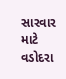સારવાર માટે વડોદરા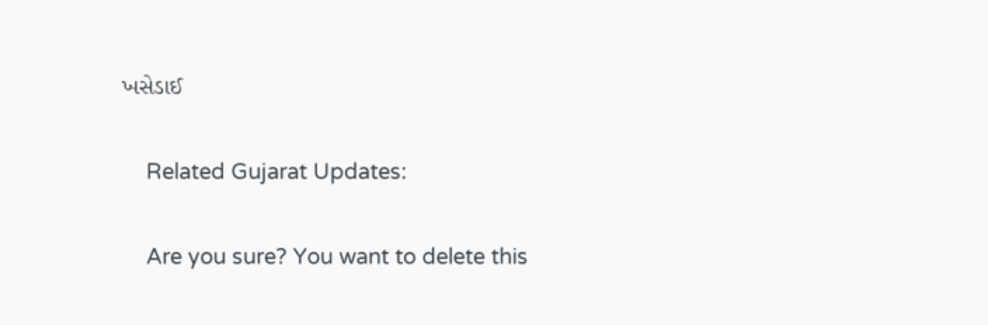ખસેડાઈ

    Related Gujarat Updates:

    Are you sure? You want to delete this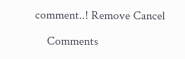comment..! Remove Cancel

    Comments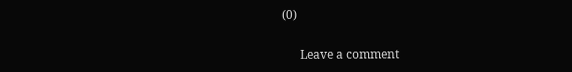(0)

      Leave a comment